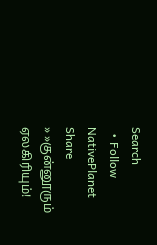Search
  • Follow NativePlanet
Share
» »குன்னூரும் ஏலகிரியும்!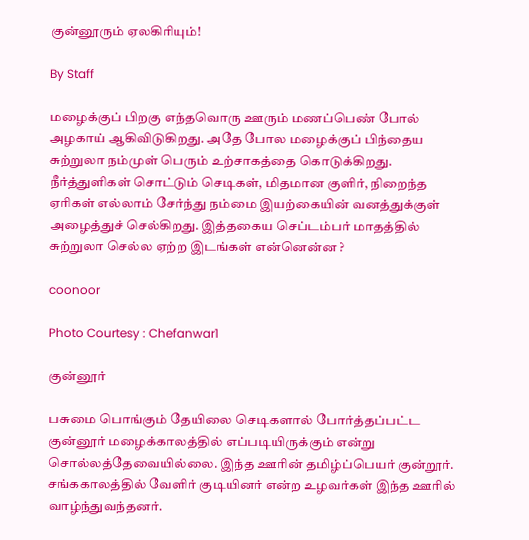குன்னூரும் ஏலகிரியும்!

By Staff

மழைக்குப் பிறகு எந்தவொரு ஊரும் மணப்பெண் போல் அழகாய் ஆகிவிடுகிறது. அதே போல மழைக்குப் பிந்தைய சுற்றுலா நம்முள் பெரும் உற்சாகத்தை கொடுக்கிறது. நீர்த்துளிகள் சொட்டும் செடிகள், மிதமான குளிர், நிறைந்த ஏரிகள் எல்லாம் சேர்ந்து நம்மை இயற்கையின் வனத்துக்குள் அழைத்துச் செல்கிறது. இத்தகைய செப்டம்பர் மாதத்தில் சுற்றுலா செல்ல ஏற்ற இடங்கள் என்னென்ன ?

coonoor

Photo Courtesy : Chefanwar1

குன்னூர்

பசுமை பொங்கும் தேயிலை செடிகளால் போர்த்தப்பட்ட குன்னூர் மழைக்காலத்தில் எப்படியிருக்கும் என்று சொல்லத்தேவையில்லை. இந்த‌ ஊரின் தமிழ்ப்பெயர் குன்றூர். சங்ககாலத்தில் வேளிர் குடியினர் என்ற உழவர்கள் இந்த ஊரில் வாழ்ந்துவந்தனர்.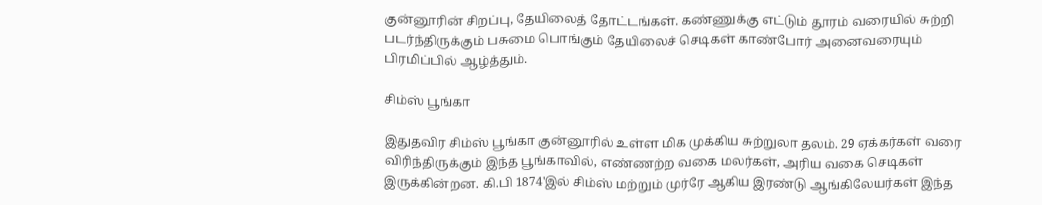குன்னூரின் சிறப்பு, தேயிலைத் தோட்டங்கள். கண்ணுக்கு எட்டும் தூரம் வரையில் சுற்றி படர்ந்திருக்கும் பசுமை பொங்கும் தேயிலைச் செடிகள் காண்போர் அனைவரையும் பிரமிப்பில் ஆழ்த்தும்.

சிம்ஸ் பூங்கா

இதுதவிர சிம்ஸ் பூங்கா குன்னூரில் உள்ள மிக முக்கிய சுற்றுலா தலம். 29 ஏக்கர்கள் வரை விரிந்திருக்கும் இந்த பூங்காவில், எண்ணற்ற வகை மலர்கள், அரிய வகை செடிகள் இருக்கின்றன. கி.பி 1874'இல் சிம்ஸ் மற்றும் முர்ரே ஆகிய இரண்டு ஆங்கிலேயர்கள் இந்த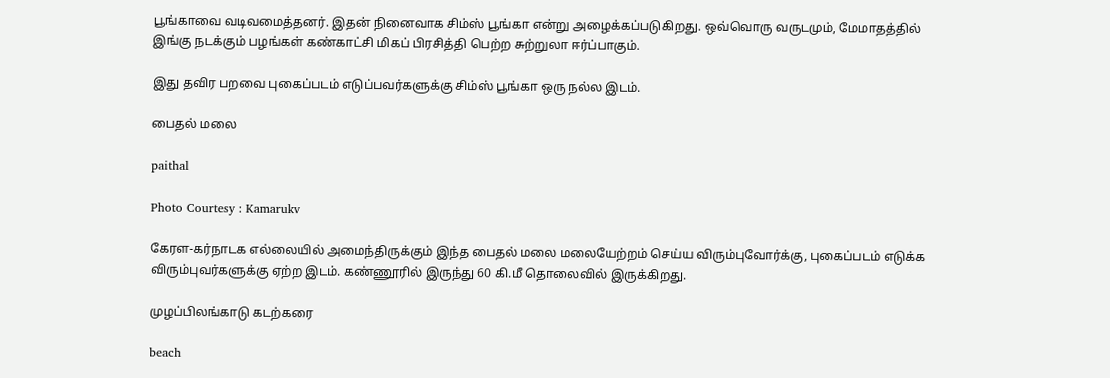பூங்காவை வடிவமைத்தனர். இதன் நினைவாக சிம்ஸ் பூங்கா என்று அழைக்கப்படுகிறது. ஒவ்வொரு வருடமும், மேமாதத்தில் இங்கு நடக்கும் பழங்கள் கண்காட்சி மிகப் பிரசித்தி பெற்ற சுற்றுலா ஈர்ப்பாகும்.

இது தவிர பறவை புகைப்படம் எடுப்பவர்களுக்கு சிம்ஸ் பூங்கா ஒரு நல்ல இடம்.

பைதல் மலை

paithal

Photo Courtesy : Kamarukv

கேரள-கர்நாடக எல்லையில் அமைந்திருக்கும் இந்த பைதல் மலை மலையேற்றம் செய்ய விரும்புவோர்க்கு, புகைப்படம் எடுக்க விரும்புவர்களுக்கு ஏற்ற இடம். கண்ணூரில் இருந்து 60 கி.மீ தொலைவில் இருக்கிறது.

முழப்பிலங்காடு கடற்கரை

beach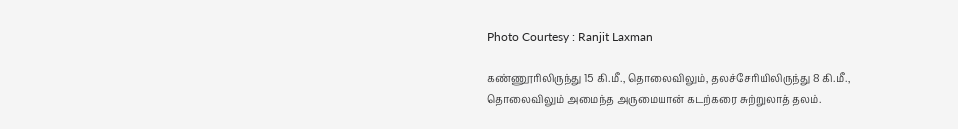Photo Courtesy : Ranjit Laxman

கண்ணூரிலிருந்து 15 கி.மீ., தொலைவிலும், தலச்சேரியிலிருந்து 8 கி.மீ., தொலைவிலும் அமைந்த அருமையான் கடற்கரை சுற்றுலாத் தலம்.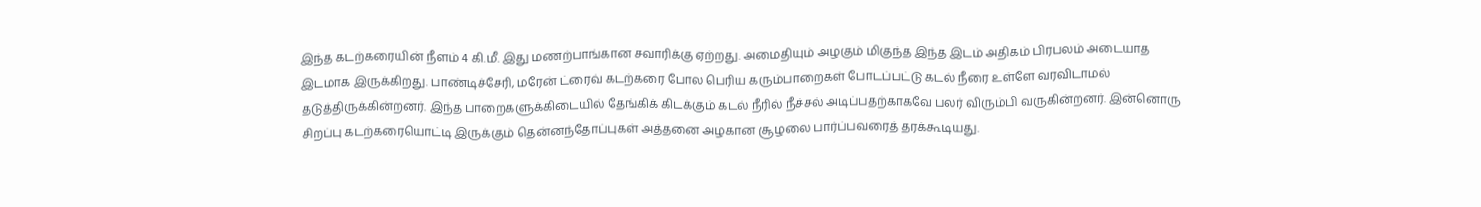இந்த கடற்கரையின் நீளம் 4 கி.மீ. இது மணற்பாங்கான சவாரிக்கு ஏற்றது. அமைதியும் அழகும் மிகுந்த இந்த இடம் அதிகம் பிரபலம் அடையாத இடமாக இருக்கிறது. பாண்டிச்சேரி, மரேன் ட்ரைவ் கடற்கரை போல பெரிய கரும்பாறைகள் போடப்பட்டு கடல் நீரை உள்ளே வரவிடாமல் தடுத்திருக்கின்றனர். இந்த‌ பாறைகளுக்கிடையில் தேங்கிக் கிடக்கும் கடல் நீரில் நீச்சல் அடிப்பதற்காகவே பலர் விரும்பி வருகின்றனர். இன்னொரு சிறப்பு கடற்கரையொட்டி இருக்கும் தென்னந்தோப்புகள் அத்தனை அழகான சூழலை பார்ப்பவரைத் தரக்கூடியது.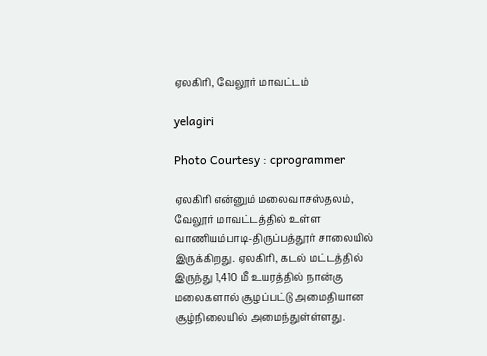ஏலகிரி, வேலூர் மாவட்டம்

yelagiri

Photo Courtesy : cprogrammer

ஏலகிரி என்னும் மலைவாசஸ்தலம், வேலூர் மாவட்டத்தில் உள்ள‌ வாணியம்பாடி-திருப்பத்தூர் சாலையில் இருக்கிறது. ஏலகிரி, கடல் மட்டத்தில் இருந்து 1,410 மீ உயரத்தில் நான்கு மலைகளால் சூழப்பட்டு அமைதியான சூழ்நிலையில் அமைந்துள்ள்ளது.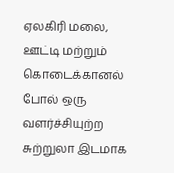ஏலகிரி மலை, ஊட்டி மற்றும் கொடைக்கானல் போல் ஒரு வளர்ச்சியுற்ற சுற்றுலா இட‌மாக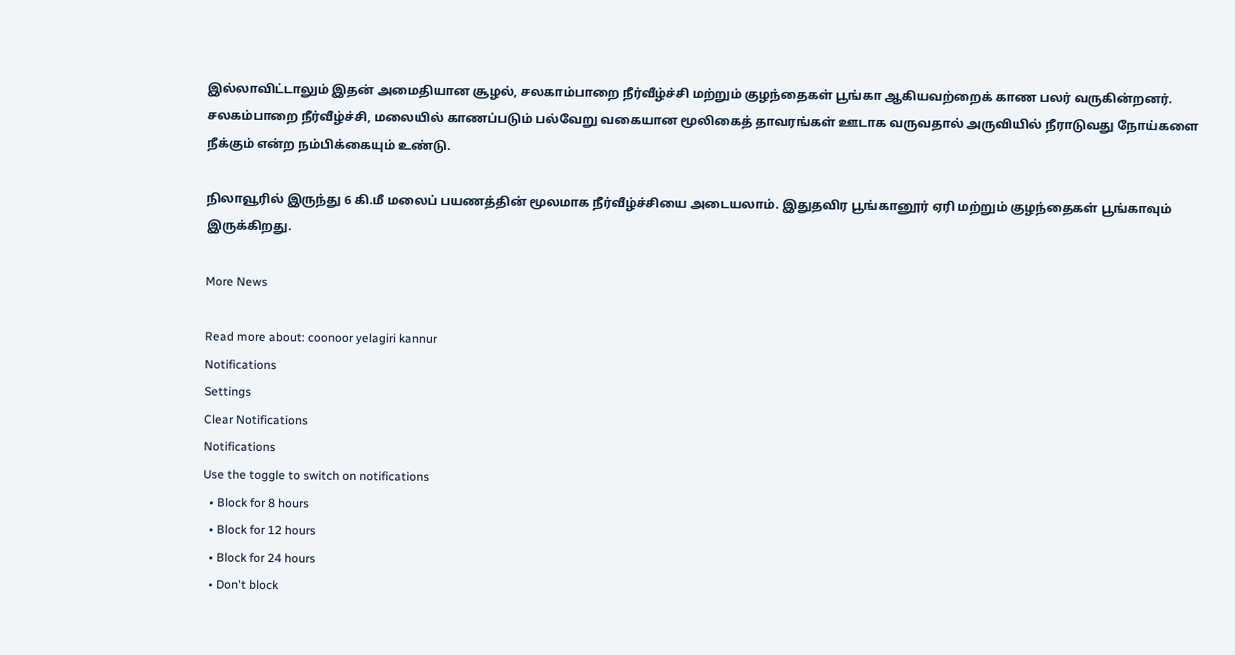இல்லாவிட்டாலும் இதன் அமைதியான சூழல், சலகாம்பாறை நீர்வீழ்ச்சி மற்றும் குழந்தைகள் பூங்கா ஆகியவற்றைக் காண பலர் வருகின்றனர். சலகம்பாறை நீர்வீழ்ச்சி, மலையில் காணப்படும் பல்வேறு வகையான மூலிகைத் தாவரங்கள் ஊடாக வருவதால் அருவியில் நீராடுவது நோய்களை நீக்கும் என்ற நம்பிக்கையும் உண்டு.

நிலாவூரில் இருந்து 6 கி.மீ மலைப் பயணத்தின் மூலமாக நீர்வீழ்ச்சியை அடையலாம். இதுதவிர பூங்கானூர் ஏரி மற்றும் குழந்தைகள் பூங்காவும் இருக்கிறது.

More News

Read more about: coonoor yelagiri kannur
Notifications
Settings
Clear Notifications
Notifications
Use the toggle to switch on notifications
  • Block for 8 hours
  • Block for 12 hours
  • Block for 24 hours
  • Don't block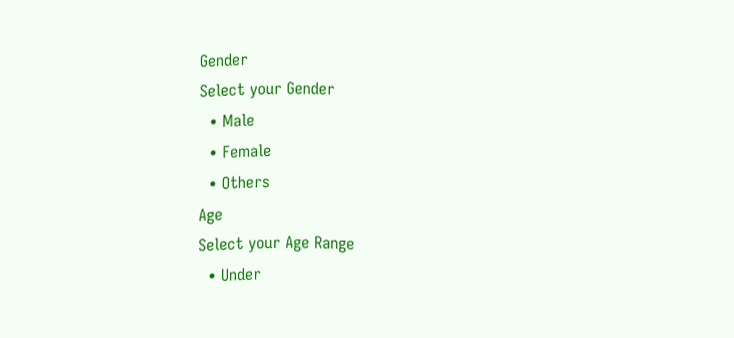Gender
Select your Gender
  • Male
  • Female
  • Others
Age
Select your Age Range
  • Under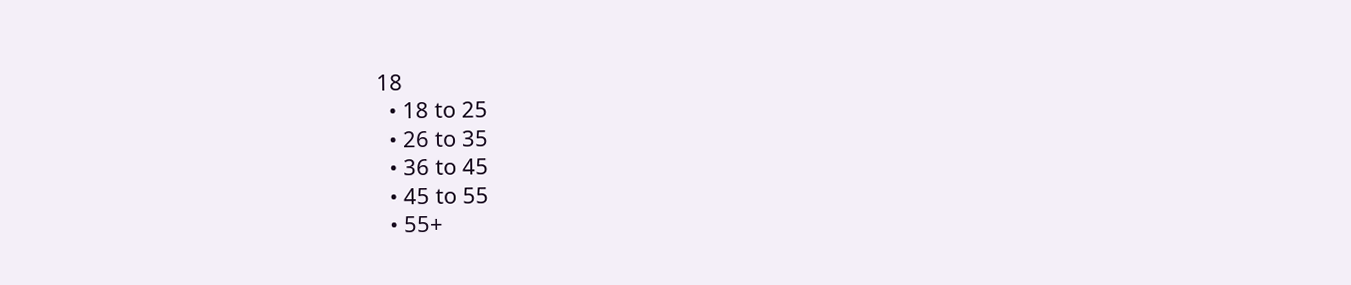18
  • 18 to 25
  • 26 to 35
  • 36 to 45
  • 45 to 55
  • 55+